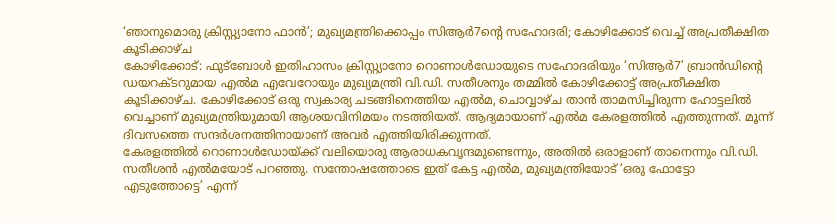‘ഞാനുമൊരു ക്രിസ്റ്റ്യാനോ ഫാൻ’; മുഖ്യമന്ത്രിക്കൊപ്പം സിആർ7ന്റെ സഹോദരി; കോഴിക്കോട് വെച്ച് അപ്രതീക്ഷിത കൂടിക്കാഴ്ച
കോഴിക്കോട്: ഫുട്ബോൾ ഇതിഹാസം ക്രിസ്റ്റ്യാനോ റൊണാൾഡോയുടെ സഹോദരിയും ‘സിആർ7’ ബ്രാൻഡിന്റെ ഡയറക്ടറുമായ എൽമ എവേറോയും മുഖ്യമന്ത്രി വി.ഡി. സതീശനും തമ്മിൽ കോഴിക്കോട്ട് അപ്രതീക്ഷിത കൂടിക്കാഴ്ച. കോഴിക്കോട് ഒരു സ്വകാര്യ ചടങ്ങിനെത്തിയ എൽമ, ചൊവ്വാഴ്ച താൻ താമസിച്ചിരുന്ന ഹോട്ടലിൽ വെച്ചാണ് മുഖ്യമന്ത്രിയുമായി ആശയവിനിമയം നടത്തിയത്. ആദ്യമായാണ് എൽമ കേരളത്തിൽ എത്തുന്നത്. മൂന്ന് ദിവസത്തെ സന്ദർശനത്തിനായാണ് അവർ എത്തിയിരിക്കുന്നത്.
കേരളത്തിൽ റൊണാൾഡോയ്ക്ക് വലിയൊരു ആരാധകവൃന്ദമുണ്ടെന്നും, അതിൽ ഒരാളാണ് താനെന്നും വി.ഡി. സതീശൻ എൽമയോട് പറഞ്ഞു. സന്തോഷത്തോടെ ഇത് കേട്ട എൽമ, മുഖ്യമന്ത്രിയോട് ‘ഒരു ഫോട്ടോ എടുത്തോട്ടെ’ എന്ന്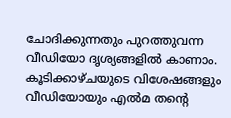ചോദിക്കുന്നതും പുറത്തുവന്ന വീഡിയോ ദൃശ്യങ്ങളിൽ കാണാം. കൂടിക്കാഴ്ചയുടെ വിശേഷങ്ങളും വീഡിയോയും എൽമ തന്റെ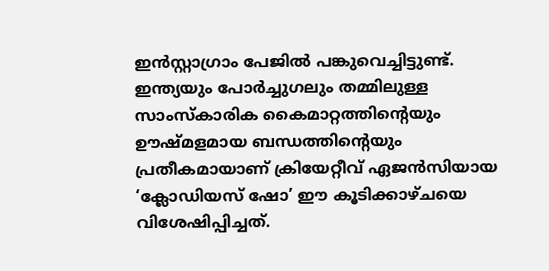ഇൻസ്റ്റാഗ്രാം പേജിൽ പങ്കുവെച്ചിട്ടുണ്ട്. ഇന്ത്യയും പോർച്ചുഗലും തമ്മിലുള്ള സാംസ്കാരിക കൈമാറ്റത്തിന്റെയും ഊഷ്മളമായ ബന്ധത്തിന്റെയും പ്രതീകമായാണ് ക്രിയേറ്റീവ് ഏജൻസിയായ ‘ക്ലോഡിയസ് ഷോ’ ഈ കൂടിക്കാഴ്ചയെ വിശേഷിപ്പിച്ചത്.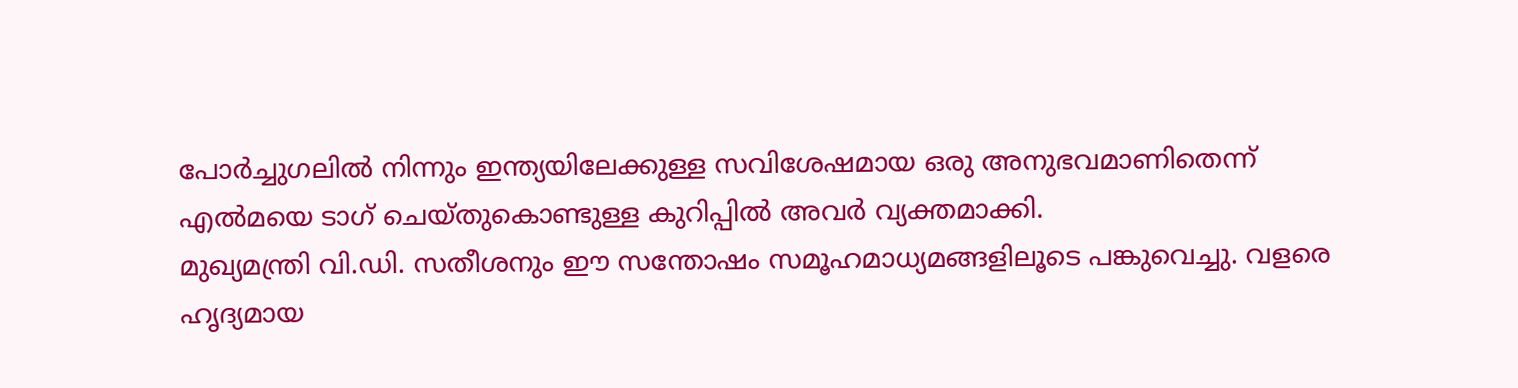പോർച്ചുഗലിൽ നിന്നും ഇന്ത്യയിലേക്കുള്ള സവിശേഷമായ ഒരു അനുഭവമാണിതെന്ന് എൽമയെ ടാഗ് ചെയ്തുകൊണ്ടുള്ള കുറിപ്പിൽ അവർ വ്യക്തമാക്കി.
മുഖ്യമന്ത്രി വി.ഡി. സതീശനും ഈ സന്തോഷം സമൂഹമാധ്യമങ്ങളിലൂടെ പങ്കുവെച്ചു. വളരെ ഹൃദ്യമായ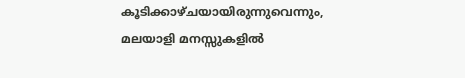കൂടിക്കാഴ്ചയായിരുന്നുവെന്നും, മലയാളി മനസ്സുകളിൽ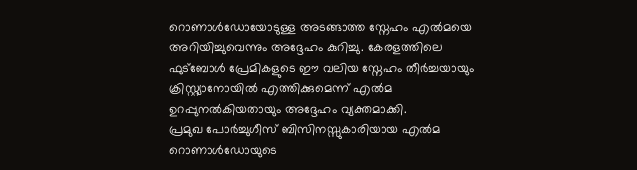റൊണാൾഡോയോടുള്ള അടങ്ങാത്ത സ്നേഹം എൽമയെ അറിയിച്ചുവെന്നും അദ്ദേഹം കുറിച്ചു. കേരളത്തിലെ ഫുട്ബോൾ പ്രേമികളുടെ ഈ വലിയ സ്നേഹം തീർച്ചയായും ക്രിസ്റ്റ്യാനോയിൽ എത്തിക്കുമെന്ന് എൽമ ഉറപ്പുനൽകിയതായും അദ്ദേഹം വ്യക്തമാക്കി.
പ്രമുഖ പോർച്ചുഗീസ് ബിസിനസ്സുകാരിയായ എൽമ റൊണാൾഡോയുടെ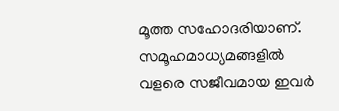മൂത്ത സഹോദരിയാണ്. സമൂഹമാധ്യമങ്ങളിൽ വളരെ സജീവമായ ഇവർ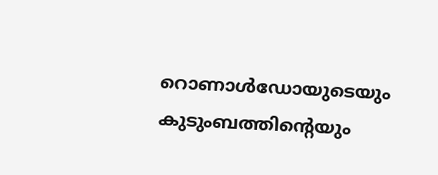റൊണാൾഡോയുടെയും കുടുംബത്തിന്റെയും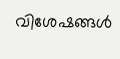വിശേഷങ്ങൾ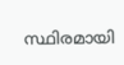സ്ഥിരമായി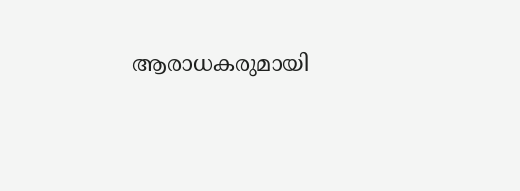ആരാധകരുമായി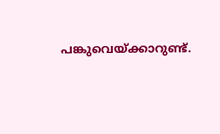പങ്കുവെയ്ക്കാറുണ്ട്.